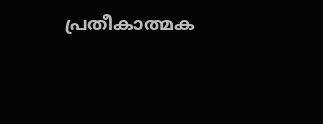പ്രതീകാത്മക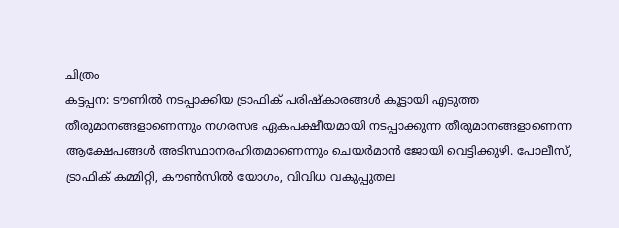ചിത്രം
കട്ടപ്പന: ടൗണിൽ നടപ്പാക്കിയ ട്രാഫിക് പരിഷ്കാരങ്ങൾ കൂട്ടായി എടുത്ത തീരുമാനങ്ങളാണെന്നും നഗരസഭ ഏകപക്ഷീയമായി നടപ്പാക്കുന്ന തീരുമാനങ്ങളാണെന്ന ആക്ഷേപങ്ങൾ അടിസ്ഥാനരഹിതമാണെന്നും ചെയർമാൻ ജോയി വെട്ടിക്കുഴി. പോലീസ്, ട്രാഫിക് കമ്മിറ്റി, കൗൺസിൽ യോഗം, വിവിധ വകുപ്പുതല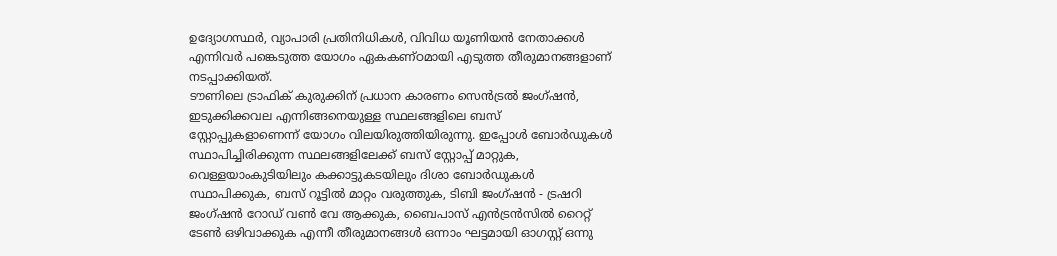ഉദ്യോഗസ്ഥർ, വ്യാപാരി പ്രതിനിധികൾ, വിവിധ യൂണിയൻ നേതാക്കൾ എന്നിവർ പങ്കെടുത്ത യോഗം ഏകകണ്ഠമായി എടുത്ത തീരുമാനങ്ങളാണ് നടപ്പാക്കിയത്.
ടൗണിലെ ട്രാഫിക് കുരുക്കിന് പ്രധാന കാരണം സെൻട്രൽ ജംഗ്ഷൻ, ഇടുക്കിക്കവല എന്നിങ്ങനെയുള്ള സ്ഥലങ്ങളിലെ ബസ് സ്റ്റോപ്പുകളാണെന്ന് യോഗം വിലയിരുത്തിയിരുന്നു. ഇപ്പോൾ ബോർഡുകൾ സ്ഥാപിച്ചിരിക്കുന്ന സ്ഥലങ്ങളിലേക്ക് ബസ് സ്റ്റോപ്പ് മാറ്റുക, വെള്ളയാംകുടിയിലും കക്കാട്ടുകടയിലും ദിശാ ബോർഡുകൾ സ്ഥാപിക്കുക, ബസ് റൂട്ടിൽ മാറ്റം വരുത്തുക, ടിബി ജംഗ്ഷൻ - ട്രഷറി ജംഗ്ഷൻ റോഡ് വൺ വേ ആക്കുക, ബൈപാസ് എൻട്രൻസിൽ റൈറ്റ് ടേൺ ഒഴിവാക്കുക എന്നീ തീരുമാനങ്ങൾ ഒന്നാം ഘട്ടമായി ഓഗസ്റ്റ് ഒന്നു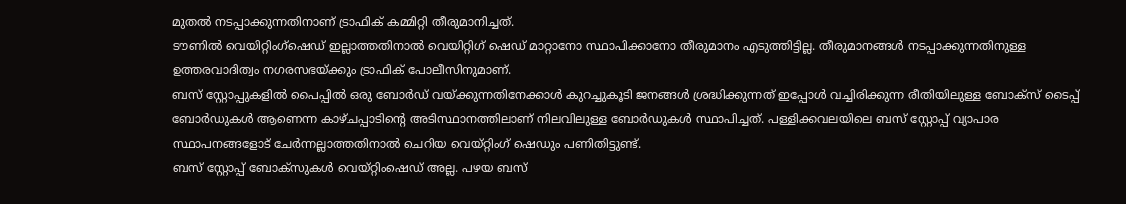മുതൽ നടപ്പാക്കുന്നതിനാണ് ട്രാഫിക് കമ്മിറ്റി തീരുമാനിച്ചത്.
ടൗണിൽ വെയിറ്റിംഗ്ഷെഡ് ഇല്ലാത്തതിനാൽ വെയിറ്റിഗ് ഷെഡ് മാറ്റാനോ സ്ഥാപിക്കാനോ തീരുമാനം എടുത്തിട്ടില്ല. തീരുമാനങ്ങൾ നടപ്പാക്കുന്നതിനുള്ള ഉത്തരവാദിത്വം നഗരസഭയ്ക്കും ട്രാഫിക് പോലീസിനുമാണ്.
ബസ് സ്റ്റോപ്പുകളിൽ പൈപ്പിൽ ഒരു ബോർഡ് വയ്ക്കുന്നതിനേക്കാൾ കുറച്ചുകൂടി ജനങ്ങൾ ശ്രദ്ധിക്കുന്നത് ഇപ്പോൾ വച്ചിരിക്കുന്ന രീതിയിലുള്ള ബോക്സ് ടൈപ്പ് ബോർഡുകൾ ആണെന്ന കാഴ്ചപ്പാടിന്റെ അടിസ്ഥാനത്തിലാണ് നിലവിലുള്ള ബോർഡുകൾ സ്ഥാപിച്ചത്. പള്ളിക്കവലയിലെ ബസ് സ്റ്റോപ്പ് വ്യാപാര സ്ഥാപനങ്ങളോട് ചേർന്നല്ലാത്തതിനാൽ ചെറിയ വെയ്റ്റിംഗ് ഷെഡും പണിതിട്ടുണ്ട്.
ബസ് സ്റ്റോപ്പ് ബോക്സുകൾ വെയ്റ്റിംഷെഡ് അല്ല. പഴയ ബസ്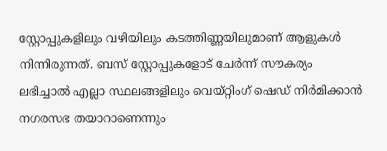സ്റ്റോപ്പുകളിലും വഴിയിലും കടത്തിണ്ണയിലുമാണ് ആളുകൾ നിന്നിരുന്നത്. ബസ് സ്റ്റോപ്പുകളോട് ചേർന്ന് സൗകര്യം ലഭിച്ചാൽ എല്ലാ സ്ഥലങ്ങളിലും വെയ്റ്റിംഗ് ഷെഡ് നിർമിക്കാൻ നഗരസഭ തയാറാണെന്നും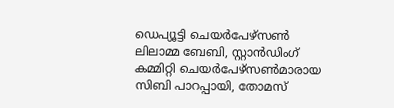ഡെപ്യൂട്ടി ചെയർപേഴ്സൺ ലിലാമ്മ ബേബി, സ്റ്റാൻഡിംഗ് കമ്മിറ്റി ചെയർപേഴ്സൺമാരായ സിബി പാറപ്പായി, തോമസ്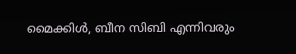മൈക്കിൾ, ബീന സിബി എന്നിവരും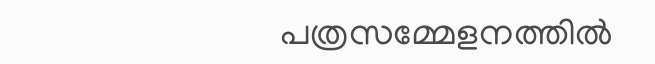പത്രസമ്മേളനത്തിൽ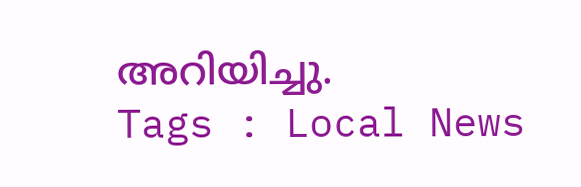അറിയിച്ചു.
Tags : Local News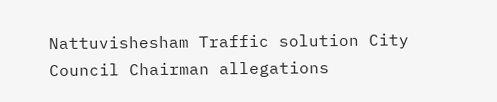Nattuvishesham Traffic solution City Council Chairman allegations